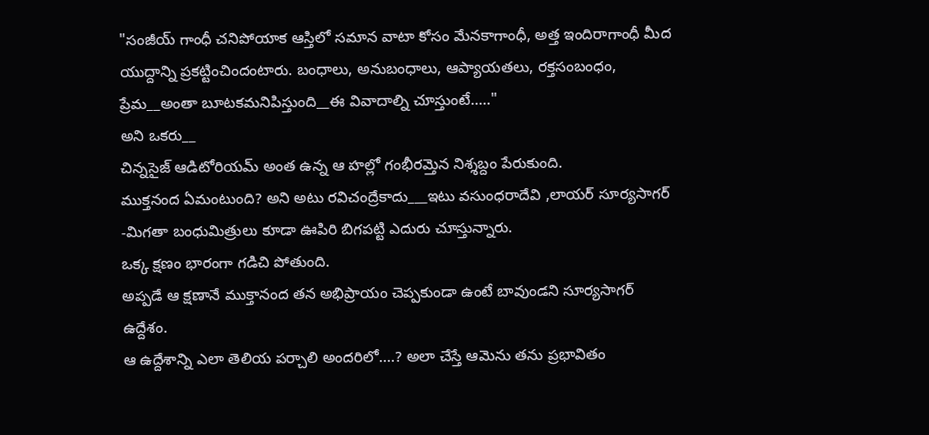"సంజీయ్ గాంధీ చనిపోయాక ఆస్తిలో సమాన వాటా కోసం మేనకాగాంధీ, అత్త ఇందిరాగాంధీ మీద యుద్దాన్ని ప్రకట్టించిందంటారు. బంధాలు, అనుబంధాలు, ఆప్యాయతలు, రక్తసంబంధం, ప్రేమ__అంతా బూటకమనిపిస్తుంది__ఈ వివాదాల్ని చూస్తుంటే....."
అని ఒకరు__
చిన్నసైజ్ ఆడిటోరియమ్ అంత ఉన్న ఆ హల్లో గంభీరమ్తెన నిశ్శబ్దం పేరుకుంది.
ముక్తనంద ఏమంటుంది? అని అటు రవిచంద్రేకాదు___ఇటు వసుంధరాదేవి ,లాయర్ సూర్యసాగర్ -మిగతా బంధుమిత్రులు కూడా ఊపిరి బిగపట్టి ఎదురు చూస్తున్నారు.
ఒక్క క్షణం భారంగా గడిచి పోతుంది.
అప్పడే ఆ క్షణానే ముక్తానంద తన అభిప్రాయం చెప్పకుండా ఉంటే బావుండని సూర్యసాగర్ ఉద్దేశం.
ఆ ఉద్దేశాన్ని ఎలా తెలియ పర్చాలి అందరిలో....? అలా చేస్తే ఆమెను తను ప్రభావితం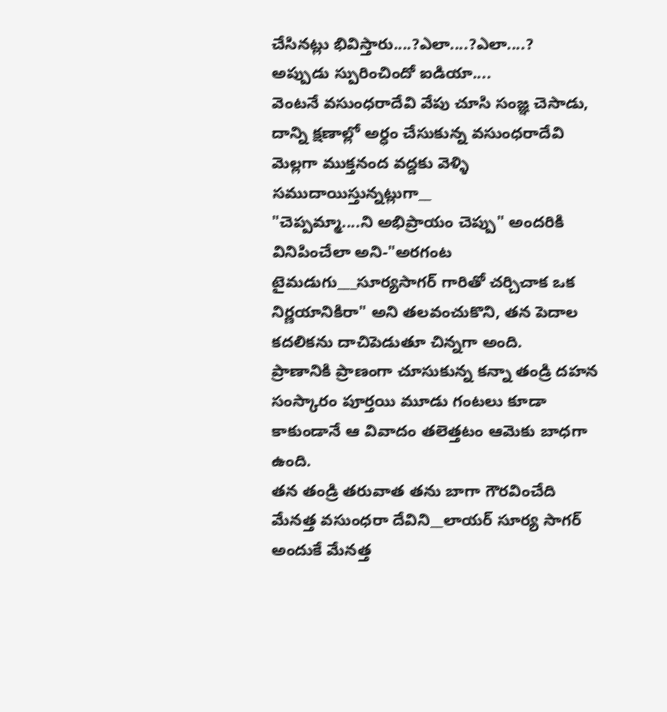చేసినట్లు భివిస్తారు....?ఎలా....?ఎలా....?
అప్పుడు స్పురించిందో ఐడియా....
వెంటనే వసుంధరాదేవి వేపు చూసి సంజ్ఞ చెసాడు, దాన్ని క్షణాల్లో అర్ధం చేసుకున్న వసుంధరాదేవి మెల్లగా ముక్తనంద వద్దకు వెళ్ళి సముదాయిస్తున్నట్లుగా__
"చెప్పమ్మా....ని అభిప్రాయం చెప్పు" అందరికి వినిపించేలా అని-"అరగంట టైమడుగు___సూర్యసాగర్ గారితో చర్చిచాక ఒక నిర్ణయానికిరా" అని తలవంచుకొని, తన పెదాల కదలికను దాచిపెడుతూ చిన్నగా అంది.
ప్రాణానికి ప్రాణంగా చూసుకున్న కన్నా తండ్రి దహన సంస్కారం పూర్తయి మూడు గంటలు కూడా కాకుండానే ఆ వివాదం తలెత్తటం ఆమెకు బాధగా ఉంది.
తన తండ్రి తరువాత తను బాగా గౌరవించేది మేనత్త వసుంధరా దేవిని__లాయర్ సూర్య సాగర్ అందుకే మేనత్త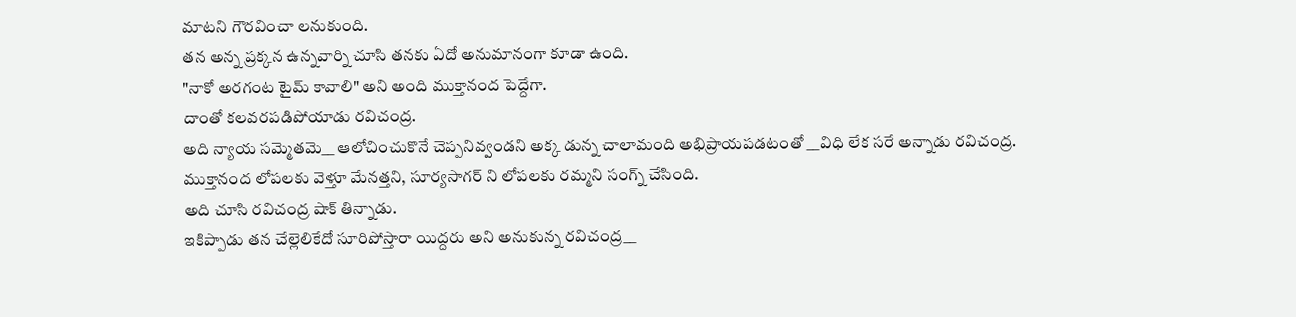మాటని గౌరవించా లనుకుంది.
తన అన్న ప్రక్కన ఉన్నవార్ని చూసి తనకు ఏదో అనుమానంగా కూడా ఉంది.
"నాకో అరగంట టైమ్ కావాలి" అని అంది ముక్తానంద పెద్దేగా.
దాంతో కలవరపడిపోయాడు రవిచంద్ర.
అది న్యాయ సమ్మెతమె__ ఆలోచించుకొనే చెప్పనివ్వండని అక్క డున్న చాలామంది అభిప్రాయపడటంతో __విధి లేక సరే అన్నాడు రవిచంద్ర.
ముక్తానంద లోపలకు వెళ్తూ మేనత్తని, సూర్యసాగర్ ని లోపలకు రమ్మని సంగ్న్ చేసింది.
అది చూసి రవిచంద్ర షాక్ తిన్నాడు.
ఇకిప్పాడు తన చేల్లెలికేదో సూరిపోస్తారా యిద్దరు అని అనుకున్న రవిచంద్ర__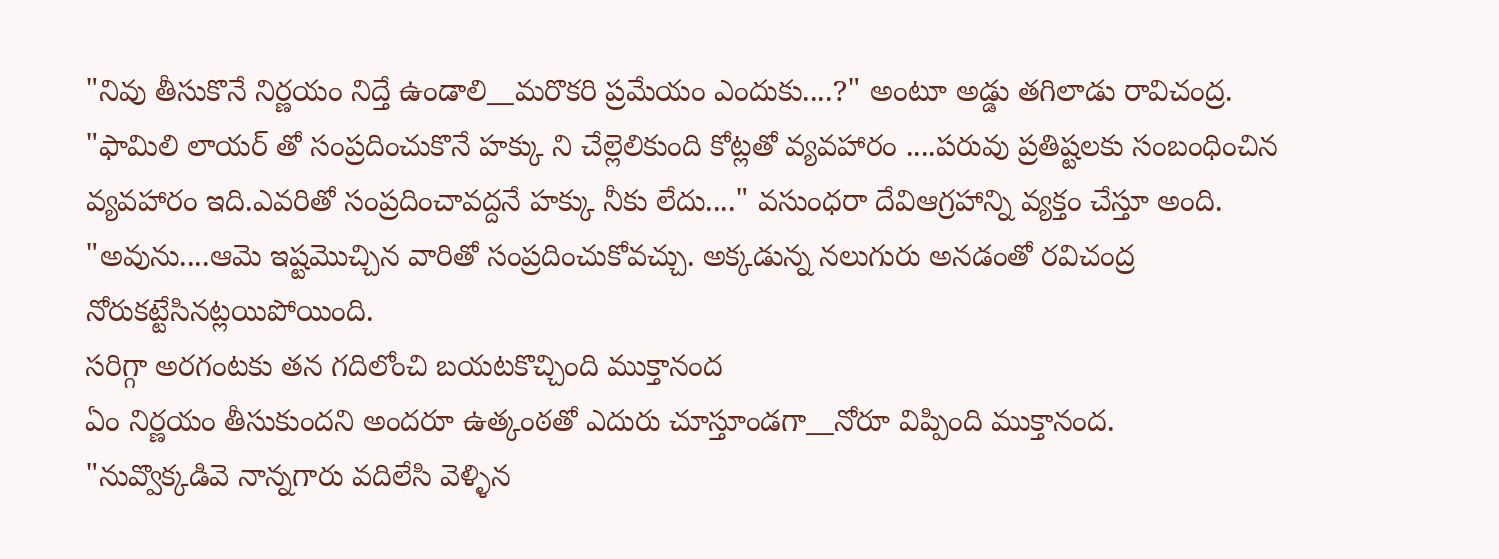"నివు తీసుకొనే నిర్ణయం నిద్తే ఉండాలి__మరొకరి ప్రమేయం ఎందుకు....?" అంటూ అడ్డు తగిలాడు రావిచంద్ర.
"ఫామిలి లాయర్ తో సంప్రదించుకొనే హక్కు ని చేల్లెలికుంది కోట్లతో వ్యవహారం ....పరువు ప్రతిష్టలకు సంబంధించిన వ్యవహారం ఇది.ఎవరితో సంప్రదించావద్దనే హక్కు నీకు లేదు...." వసుంధరా దేవిఆగ్రహాన్ని వ్యక్తం చేస్తూ అంది.
"అవును....ఆమె ఇష్టమొచ్చిన వారితో సంప్రదించుకోవచ్చు. అక్కడున్న నలుగురు అనడంతో రవిచంద్ర నోరుకట్టేసినట్లయిపోయింది.
సరిగ్గా అరగంటకు తన గదిలోంచి బయటకొచ్చింది ముక్తానంద
ఏం నిర్ణయం తీసుకుందని అందరూ ఉత్కంఠతో ఎదురు చూస్తూండగా__నోరూ విప్పింది ముక్తానంద.
"నువ్వొక్కడివె నాన్నగారు వదిలేసి వెళ్ళిన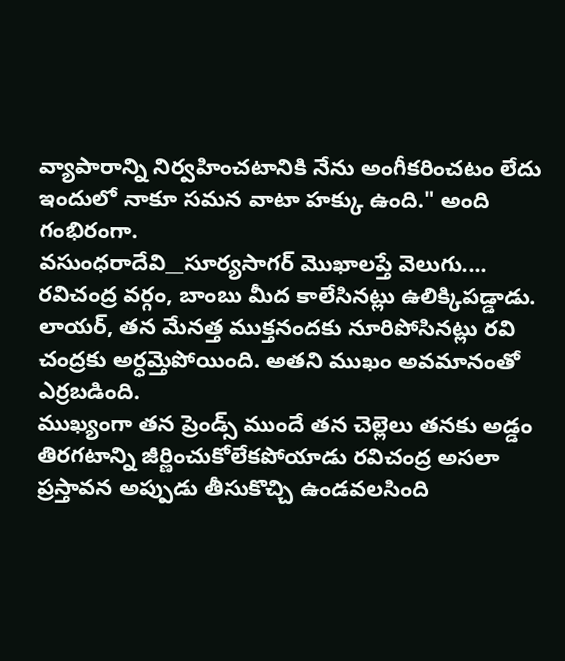వ్యాపారాన్ని నిర్వహించటానికి నేను అంగీకరించటం లేదు ఇందులో నాకూ సమన వాటా హక్కు ఉంది." అంది గంభిరంగా.
వసుంధరాదేవి__సూర్యసాగర్ మొఖాలప్తే వెలుగు....
రవిచంద్ర వర్గం, బాంబు మీద కాలేసినట్లు ఉలిక్కిపడ్డాడు.
లాయర్, తన మేనత్త ముక్తనందకు నూరిపోసినట్లు రవి చంద్రకు అర్ధమ్తెపోయింది. అతని ముఖం అవమానంతో ఎర్రబడింది.
ముఖ్యంగా తన ప్రెండ్స్ ముందే తన చెల్లెలు తనకు అడ్డం తిరగటాన్ని జీర్ణించుకోలేకపోయాడు రవిచంద్ర అసలా ప్రస్తావన అప్పుడు తీసుకొచ్చి ఉండవలసింది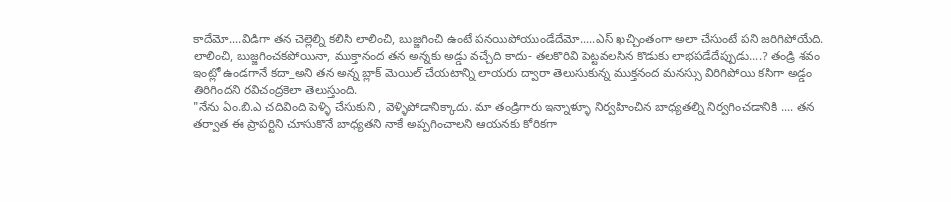కాదేమో....విడిగా తన చెల్లెల్ని కలిసి లాలించి, బుజ్జగించి ఉంటే పనయిపోయుండేదేమో.....ఎస్ ఖచ్చింతంగా అలా చేసుంటే పని జరిగిపోయేది.
లాలించి, బుజ్జగించకపోయినా, ముక్తానంద తన అన్నకు అడ్డు వచ్చేది కాదు- తలకొరివి పెట్టవలసిన కొడుకు లాభపడేదేప్పుడు....? తండ్రి శవం ఇంట్లో ఉండగానే కదా_అని తన అన్న బ్లాక్ మెయిల్ చేయటాన్ని లాయరు ద్వారా తెలుసుకున్న ముక్తనంద మనస్సు విరిగిపోయి కసిగా అడ్డం తిరిగిందని రవిచంద్రకెలా తెలుస్తుంది.
"నేను ఏం.బి.ఎ చదివింది పెళ్ళి చేసుకుని , వెళ్ళిపోడానిక్కాదు. మా తండ్రిగారు ఇన్నాళ్ళూ నిర్వహించిన బాధ్యతల్ని నిర్వగించడానికి .... తన తర్వాత ఈ ప్రాపర్టిని చూసుకొనే బాధ్యతని నాకే అప్పగించాలని ఆయనకు కోరికగా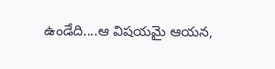ఉండేది....ఆ విషయమై ఆయన,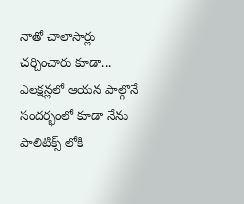నాతో చాలాసార్లు చర్చించారు కూడా... ఎలక్షన్లలో ఆయన పాల్గొనే సందర్భంలో కూడా నేను పాలిటిక్స్ లోకి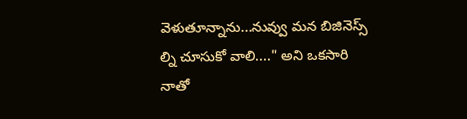వెళుతూన్నాను...నువ్వు మన బిజినెస్స్ ల్ని చూసుకో వాలి...." అని ఒకసారి నాతో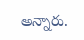అన్నారు.